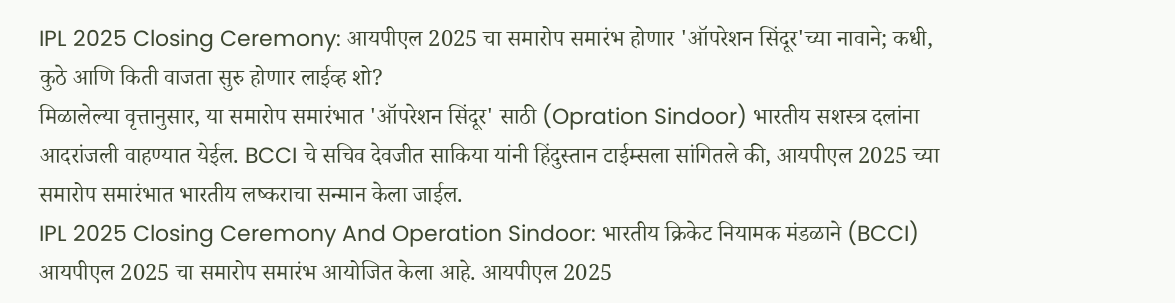IPL 2025 Closing Ceremony: आयपीएल 2025 चा समारोप समारंभ होणार 'ऑपरेशन सिंदूर'च्या नावाने; कधी, कुठे आणि किती वाजता सुरु होणार लाईव्ह शो?
मिळालेल्या वृत्तानुसार, या समारोप समारंभात 'ऑपरेशन सिंदूर' साठी (Opration Sindoor) भारतीय सशस्त्र दलांना आदरांजली वाहण्यात येईल. BCCI चे सचिव देवजीत साकिया यांनी हिंदुस्तान टाईम्सला सांगितले की, आयपीएल 2025 च्या समारोप समारंभात भारतीय लष्कराचा सन्मान केला जाईल.
IPL 2025 Closing Ceremony And Operation Sindoor: भारतीय क्रिकेट नियामक मंडळाने (BCCI) आयपीएल 2025 चा समारोप समारंभ आयोजित केला आहे. आयपीएल 2025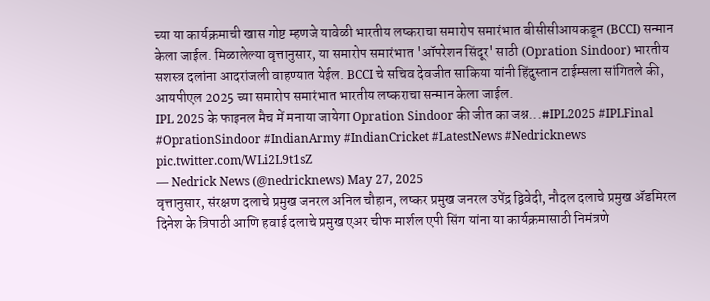च्या या कार्यक्रमाची खास गोष्ट म्हणजे यावेळी भारतीय लष्कराचा समारोप समारंभात बीसीसीआयकडून (BCCI) सन्मान केला जाईल. मिळालेल्या वृत्तानुसार, या समारोप समारंभात 'ऑपरेशन सिंदूर' साठी (Opration Sindoor) भारतीय सशस्त्र दलांना आदरांजली वाहण्यात येईल. BCCI चे सचिव देवजीत साकिया यांनी हिंदुस्तान टाईम्सला सांगितले की, आयपीएल 2025 च्या समारोप समारंभात भारतीय लष्कराचा सन्मान केला जाईल.
IPL 2025 के फाइनल मैच में मनाया जायेगा Opration Sindoor की जीत का जश्न...#IPL2025 #IPLFinal #OprationSindoor #IndianArmy #IndianCricket #LatestNews #Nedricknews pic.twitter.com/WLi2L9t1sZ
— Nedrick News (@nedricknews) May 27, 2025
वृत्तानुसार, संरक्षण दलाचे प्रमुख जनरल अनिल चौहान, लष्कर प्रमुख जनरल उपेंद्र द्विवेदी, नौदल दलाचे प्रमुख ॲडमिरल दिनेश के त्रिपाठी आणि हवाई दलाचे प्रमुख एअर चीफ मार्शल एपी सिंग यांना या कार्यक्रमासाठी निमंत्रणे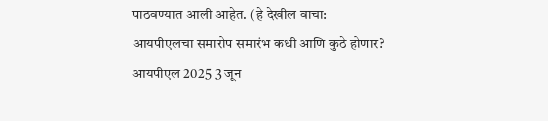पाठवण्यात आली आहेत. (हे देखील वाचा:
आयपीएलचा समारोप समारंभ कधी आणि कुठे होणार?
आयपीएल 2025 3 जून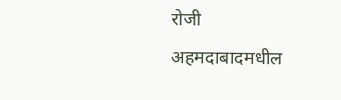रोजी अहमदाबादमधील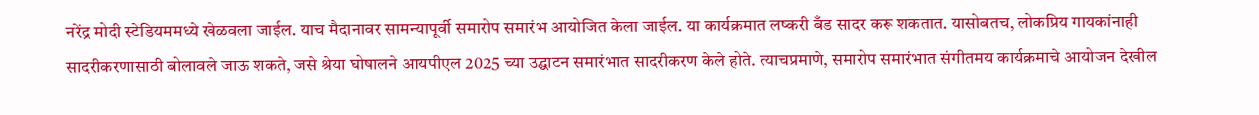नरेंद्र मोदी स्टेडियममध्ये खेळवला जाईल. याच मैदानावर सामन्यापूर्वी समारोप समारंभ आयोजित केला जाईल. या कार्यक्रमात लष्करी बँड सादर करू शकतात. यासोबतच, लोकप्रिय गायकांनाही सादरीकरणासाठी बोलावले जाऊ शकते, जसे श्रेया घोषालने आयपीएल 2025 च्या उद्घाटन समारंभात सादरीकरण केले होते. त्याचप्रमाणे, समारोप समारंभात संगीतमय कार्यक्रमाचे आयोजन देखील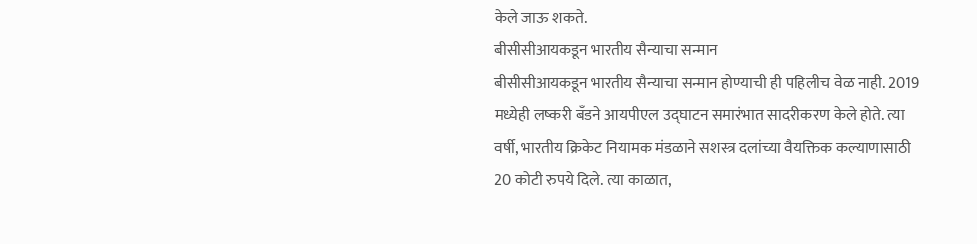केले जाऊ शकते.
बीसीसीआयकडून भारतीय सैन्याचा सन्मान
बीसीसीआयकडून भारतीय सैन्याचा सन्मान होण्याची ही पहिलीच वेळ नाही. 2019 मध्येही लष्करी बँडने आयपीएल उद्घाटन समारंभात सादरीकरण केले होते. त्या वर्षी, भारतीय क्रिकेट नियामक मंडळाने सशस्त्र दलांच्या वैयक्तिक कल्याणासाठी 20 कोटी रुपये दिले. त्या काळात,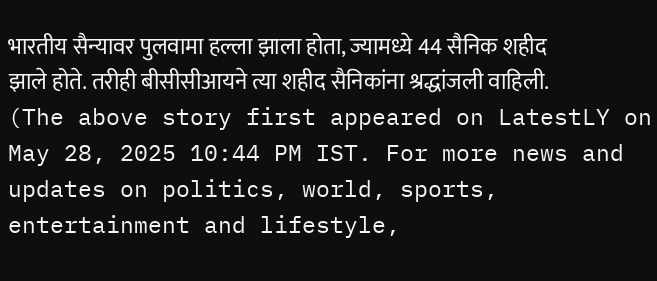भारतीय सैन्यावर पुलवामा हल्ला झाला होता, ज्यामध्ये 44 सैनिक शहीद झाले होते. तरीही बीसीसीआयने त्या शहीद सैनिकांना श्रद्धांजली वाहिली.
(The above story first appeared on LatestLY on May 28, 2025 10:44 PM IST. For more news and updates on politics, world, sports, entertainment and lifestyle,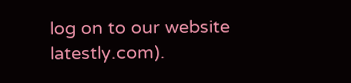log on to our website latestly.com).